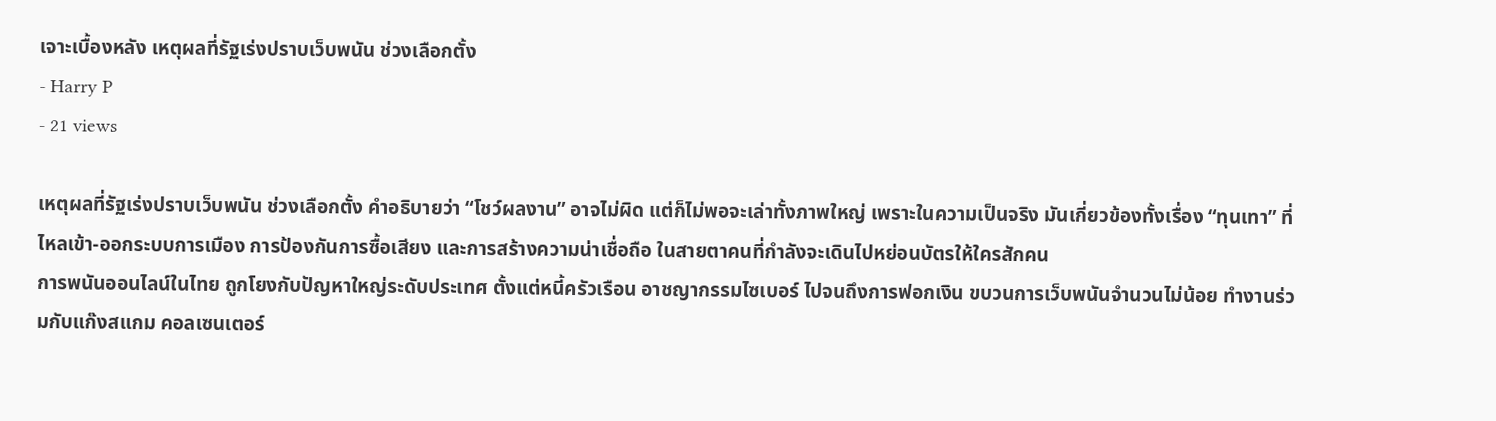เจาะเบื้องหลัง เหตุผลที่รัฐเร่งปราบเว็บพนัน ช่วงเลือกตั้ง
- Harry P
- 21 views

เหตุผลที่รัฐเร่งปราบเว็บพนัน ช่วงเลือกตั้ง คำอธิบายว่า “โชว์ผลงาน” อาจไม่ผิด แต่ก็ไม่พอจะเล่าทั้งภาพใหญ่ เพราะในความเป็นจริง มันเกี่ยวข้องทั้งเรื่อง “ทุนเทา” ที่ไหลเข้า-ออกระบบการเมือง การป้องกันการซื้อเสียง และการสร้างความน่าเชื่อถือ ในสายตาคนที่กำลังจะเดินไปหย่อนบัตรให้ใครสักคน
การพนันออนไลน์ในไทย ถูกโยงกับปัญหาใหญ่ระดับประเทศ ตั้งแต่หนี้ครัวเรือน อาชญากรรมไซเบอร์ ไปจนถึงการฟอกเงิน ขบวนการเว็บพนันจำนวนไม่น้อย ทำงานร่วมกับแก๊งสแกม คอลเซนเตอร์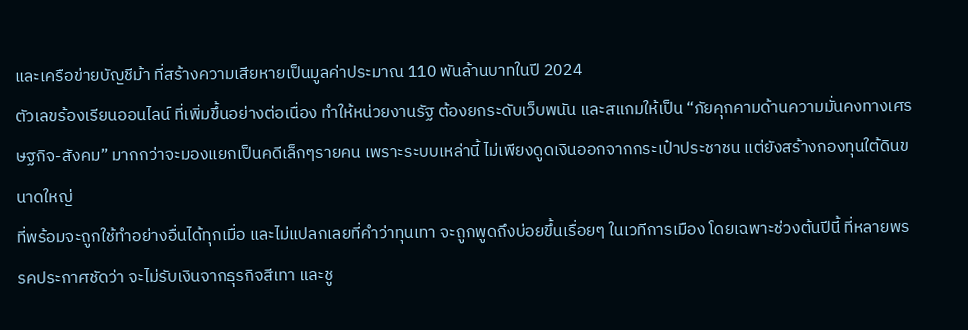และเครือข่ายบัญชีม้า ที่สร้างความเสียหายเป็นมูลค่าประมาณ 110 พันล้านบาทในปี 2024
ตัวเลขร้องเรียนออนไลน์ ที่เพิ่มขึ้นอย่างต่อเนื่อง ทำให้หน่วยงานรัฐ ต้องยกระดับเว็บพนัน และสแกมให้เป็น “ภัยคุกคามด้านความมั่นคงทางเศรษฐกิจ-สังคม” มากกว่าจะมองแยกเป็นคดีเล็กๆรายคน เพราะระบบเหล่านี้ ไม่เพียงดูดเงินออกจากกระเป๋าประชาชน แต่ยังสร้างกองทุนใต้ดินขนาดใหญ่
ที่พร้อมจะถูกใช้ทำอย่างอื่นได้ทุกเมื่อ และไม่แปลกเลยที่คำว่าทุนเทา จะถูกพูดถึงบ่อยขึ้นเรื่อยๆ ในเวทีการเมือง โดยเฉพาะช่วงต้นปีนี้ ที่หลายพรรคประกาศชัดว่า จะไม่รับเงินจากธุรกิจสีเทา และชู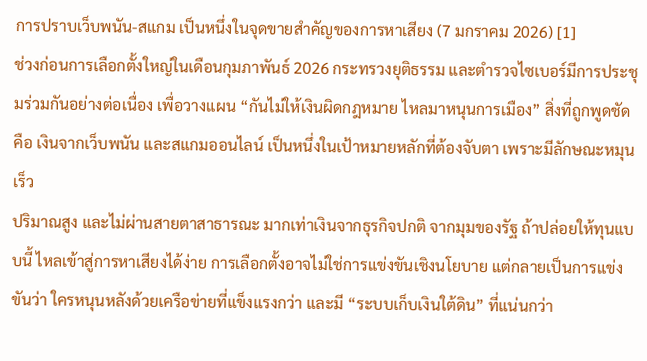การปราบเว็บพนัน-สแกม เป็นหนึ่งในจุดขายสำคัญของการหาเสียง (7 มกราคม 2026) [1]
ช่วงก่อนการเลือกตั้งใหญ่ในเดือนกุมภาพันธ์ 2026 กระทรวงยุติธรรม และตำรวจไซเบอร์มีการประชุมร่วมกันอย่างต่อเนื่อง เพื่อวางแผน “กันไม่ให้เงินผิดกฎหมาย ไหลมาหนุนการเมือง” สิ่งที่ถูกพูดชัดคือ เงินจากเว็บพนัน และสแกมออนไลน์ เป็นหนึ่งในเป้าหมายหลักที่ต้องจับตา เพราะมีลักษณะหมุนเร็ว
ปริมาณสูง และไม่ผ่านสายตาสาธารณะ มากเท่าเงินจากธุรกิจปกติ จากมุมของรัฐ ถ้าปล่อยให้ทุนแบบนี้ ไหลเข้าสู่การหาเสียงได้ง่าย การเลือกตั้งอาจไม่ใช่การแข่งขันเชิงนโยบาย แต่กลายเป็นการแข่งขันว่า ใครหนุนหลังด้วยเครือข่ายที่แข็งแรงกว่า และมี “ระบบเก็บเงินใต้ดิน” ที่แน่นกว่า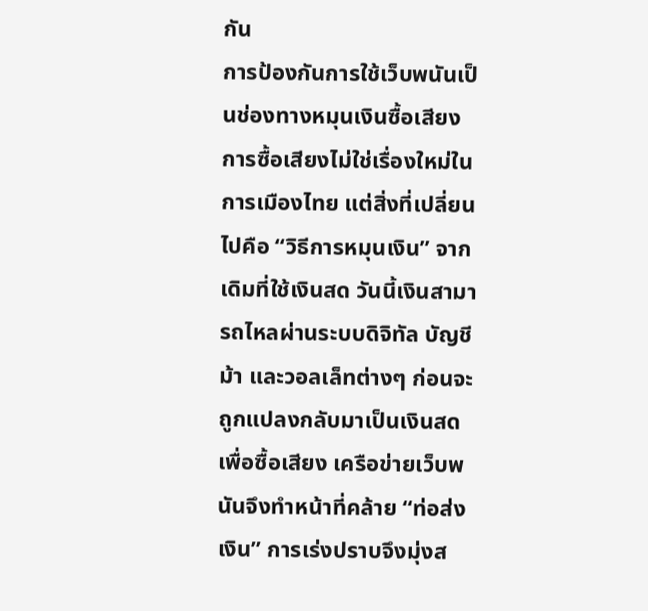กัน
การป้องกันการใช้เว็บพนันเป็นช่องทางหมุนเงินซื้อเสียง
การซื้อเสียงไม่ใช่เรื่องใหม่ในการเมืองไทย แต่สิ่งที่เปลี่ยนไปคือ “วิธีการหมุนเงิน” จากเดิมที่ใช้เงินสด วันนี้เงินสามารถไหลผ่านระบบดิจิทัล บัญชีม้า และวอลเล็ทต่างๆ ก่อนจะถูกแปลงกลับมาเป็นเงินสดเพื่อซื้อเสียง เครือข่ายเว็บพนันจึงทำหน้าที่คล้าย “ท่อส่งเงิน” การเร่งปราบจึงมุ่งส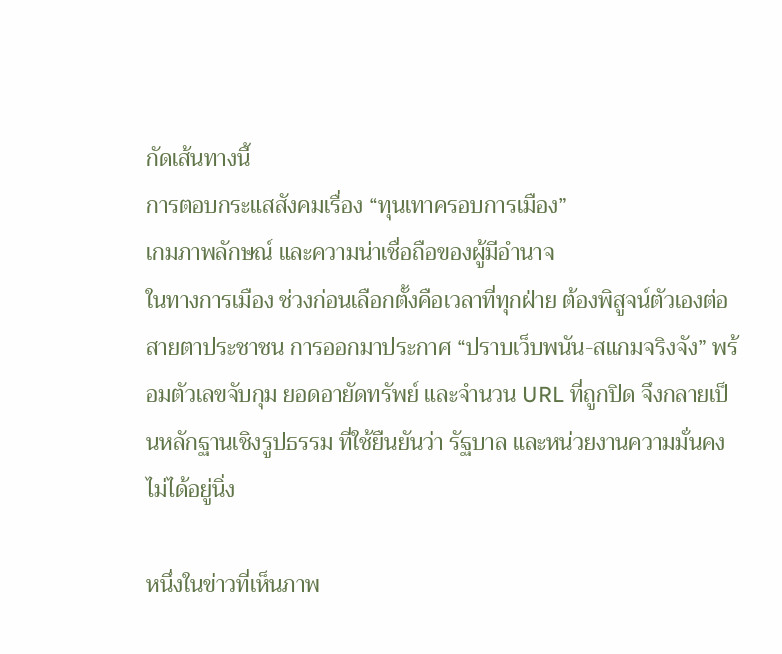กัดเส้นทางนี้
การตอบกระแสสังคมเรื่อง “ทุนเทาครอบการเมือง”
เกมภาพลักษณ์ และความน่าเชื่อถือของผู้มีอำนาจ
ในทางการเมือง ช่วงก่อนเลือกตั้งคือเวลาที่ทุกฝ่าย ต้องพิสูจน์ตัวเองต่อสายตาประชาชน การออกมาประกาศ “ปราบเว็บพนัน-สแกมจริงจัง” พร้อมตัวเลขจับกุม ยอดอายัดทรัพย์ และจำนวน URL ที่ถูกปิด จึงกลายเป็นหลักฐานเชิงรูปธรรม ที่ใช้ยืนยันว่า รัฐบาล และหน่วยงานความมั่นคงไม่ได้อยู่นิ่ง

หนึ่งในข่าวที่เห็นภาพ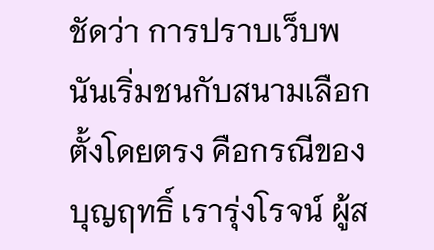ชัดว่า การปราบเว็บพนันเริ่มชนกับสนามเลือกตั้งโดยตรง คือกรณีของบุญฤทธิ์ เรารุ่งโรจน์ ผู้ส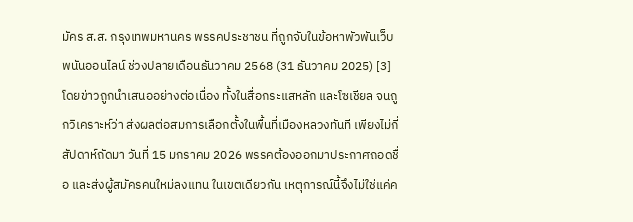มัคร ส.ส. กรุงเทพมหานคร พรรคประชาชน ที่ถูกจับในข้อหาพัวพันเว็บพนันออนไลน์ ช่วงปลายเดือนธันวาคม 2568 (31 ธันวาคม 2025) [3]
โดยข่าวถูกนำเสนออย่างต่อเนื่อง ทั้งในสื่อกระแสหลัก และโซเชียล จนถูกวิเคราะห์ว่า ส่งผลต่อสมการเลือกตั้งในพื้นที่เมืองหลวงทันที เพียงไม่กี่สัปดาห์ถัดมา วันที่ 15 มกราคม 2026 พรรคต้องออกมาประกาศถอดชื่อ และส่งผู้สมัครคนใหม่ลงแทน ในเขตเดียวกัน เหตุการณ์นี้จึงไม่ใช่แค่ค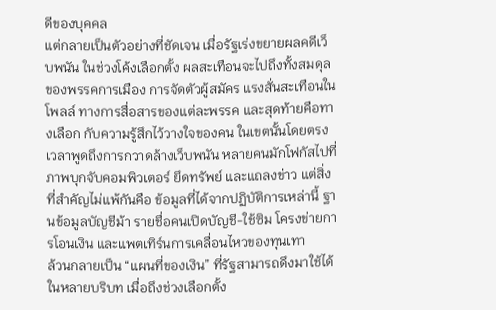ดีของบุคคล
แต่กลายเป็นตัวอย่างที่ชัดเจน เมื่อรัฐเร่งขยายผลคดีเว็บพนัน ในช่วงโค้งเลือกตั้ง ผลสะเทือนจะไปถึงทั้งสมดุลของพรรคการเมือง การจัดตัวผู้สมัคร แรงสั่นสะเทือนในโพลล์ ทางการสื่อสารของแต่ละพรรค และสุดท้ายคือทางเลือก กับความรู้สึกไว้วางใจของคน ในเขตนั้นโดยตรง
เวลาพูดถึงการกวาดล้างเว็บพนัน หลายคนมักโฟกัสไปที่ ภาพบุกจับคอมพิวเตอร์ ยึดทรัพย์ และแถลงข่าว แต่สิ่งที่สำคัญไม่แพ้กันคือ ข้อมูลที่ได้จากปฏิบัติการเหล่านี้ ฐานข้อมูลบัญชีม้า รายชื่อคนเปิดบัญชี-ใช้ซิม โครงข่ายการโอนเงิน และแพตเทิร์นการเคลื่อนไหวของทุนเทา
ล้วนกลายเป็น “แผนที่ของเงิน” ที่รัฐสามารถดึงมาใช้ได้ในหลายบริบท เมื่อถึงช่วงเลือกตั้ง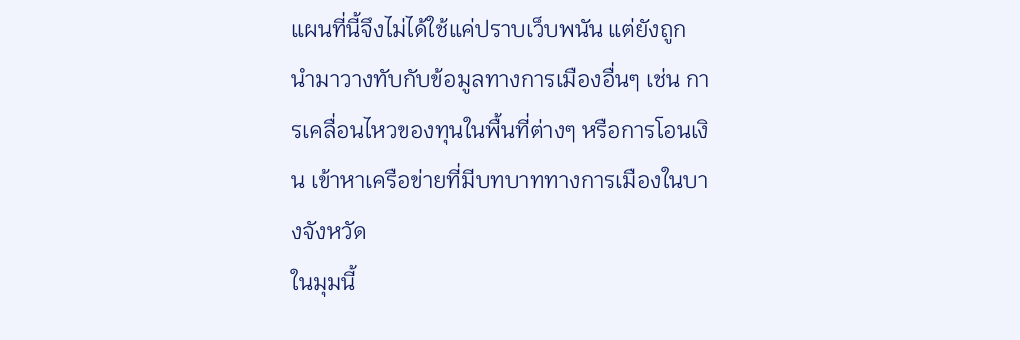แผนที่นี้จึงไม่ได้ใช้แค่ปราบเว็บพนัน แต่ยังถูกนำมาวางทับกับข้อมูลทางการเมืองอื่นๆ เช่น การเคลื่อนไหวของทุนในพื้นที่ต่างๆ หรือการโอนเงิน เข้าหาเครือข่ายที่มีบทบาททางการเมืองในบางจังหวัด
ในมุมนี้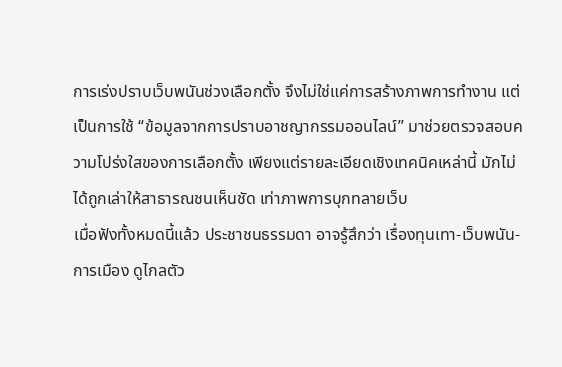การเร่งปราบเว็บพนันช่วงเลือกตั้ง จึงไม่ใช่แค่การสร้างภาพการทำงาน แต่เป็นการใช้ “ข้อมูลจากการปราบอาชญากรรมออนไลน์” มาช่วยตรวจสอบความโปร่งใสของการเลือกตั้ง เพียงแต่รายละเอียดเชิงเทคนิคเหล่านี้ มักไม่ได้ถูกเล่าให้สาธารณชนเห็นชัด เท่าภาพการบุกทลายเว็บ
เมื่อฟังทั้งหมดนี้แล้ว ประชาชนธรรมดา อาจรู้สึกว่า เรื่องทุนเทา-เว็บพนัน-การเมือง ดูไกลตัว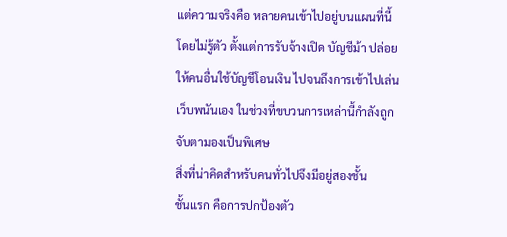แต่ความจริงคือ หลายคนเข้าไปอยู่บนแผนที่นี้ โดยไม่รู้ตัว ตั้งแต่การรับจ้างเปิด บัญชีม้า ปล่อยให้คนอื่นใช้บัญชีโอนเงิน ไปจนถึงการเข้าไปเล่นเว็บพนันเอง ในช่วงที่ขบวนการเหล่านี้กำลังถูกจับตามองเป็นพิเศษ
สิ่งที่น่าคิดสำหรับคนทั่วไปจึงมีอยู่สองชั้น
ชั้นแรก คือการปกป้องตัว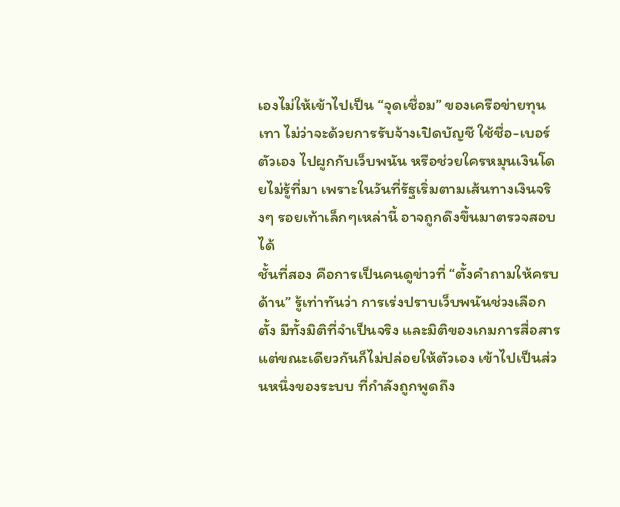เองไม่ให้เข้าไปเป็น “จุดเชื่อม” ของเครือข่ายทุนเทา ไม่ว่าจะด้วยการรับจ้างเปิดบัญชี ใช้ชื่อ-เบอร์ตัวเอง ไปผูกกับเว็บพนัน หรือช่วยใครหมุนเงินโดยไม่รู้ที่มา เพราะในวันที่รัฐเริ่มตามเส้นทางเงินจริงๆ รอยเท้าเล็กๆเหล่านี้ อาจถูกดึงขึ้นมาตรวจสอบได้
ชั้นที่สอง คือการเป็นคนดูข่าวที่ “ตั้งคำถามให้ครบด้าน” รู้เท่าทันว่า การเร่งปราบเว็บพนันช่วงเลือกตั้ง มีทั้งมิติที่จำเป็นจริง และมิติของเกมการสื่อสาร แต่ขณะเดียวกันก็ไม่ปล่อยให้ตัวเอง เข้าไปเป็นส่วนหนึ่งของระบบ ที่กำลังถูกพูดถึง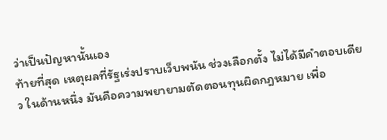ว่าเป็นปัญหานั้นเอง
ท้ายที่สุด เหตุผลที่รัฐเร่งปราบเว็บพนัน ช่วงเลือกตั้ง ไม่ได้มีคำตอบเดียว ในด้านหนึ่ง มันคือความพยายามตัดตอนทุนผิดกฎหมาย เพื่อ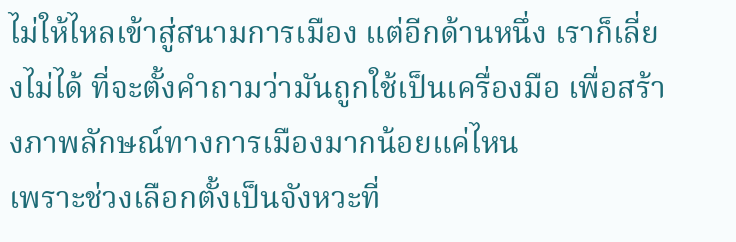ไม่ให้ไหลเข้าสู่สนามการเมือง แต่อีกด้านหนึ่ง เราก็เลี่ยงไม่ได้ ที่จะตั้งคำถามว่ามันถูกใช้เป็นเครื่องมือ เพื่อสร้างภาพลักษณ์ทางการเมืองมากน้อยแค่ไหน
เพราะช่วงเลือกตั้งเป็นจังหวะที่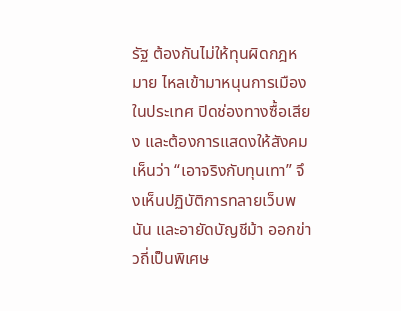รัฐ ต้องกันไม่ให้ทุนผิดกฎหมาย ไหลเข้ามาหนุนการเมืองในประเทศ ปิดช่องทางซื้อเสียง และต้องการแสดงให้สังคมเห็นว่า “เอาจริงกับทุนเทา” จึงเห็นปฏิบัติการทลายเว็บพนัน และอายัดบัญชีม้า ออกข่าวถี่เป็นพิเศษ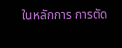ในหลักการ การตัด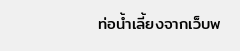ท่อน้ำเลี้ยงจากเว็บพ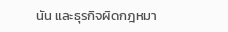นัน และธุรกิจผิดกฎหมา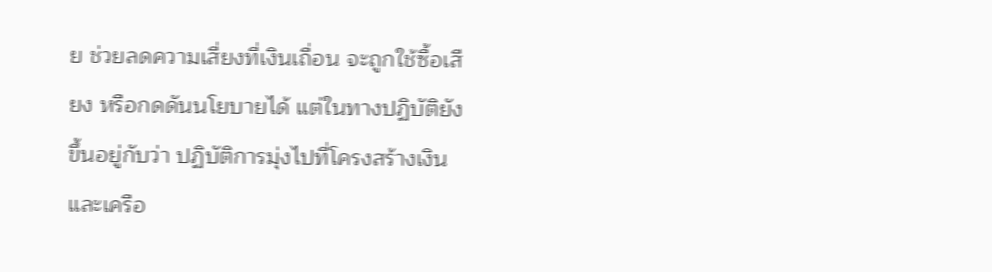ย ช่วยลดความเสี่ยงที่เงินเถื่อน จะถูกใช้ซื้อเสียง หรือกดดันนโยบายได้ แต่ในทางปฏิบัติยังขึ้นอยู่กับว่า ปฏิบัติการมุ่งไปที่โครงสร้างเงิน และเครือ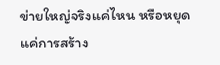ข่ายใหญ่จริงแค่ไหน หรือหยุดแค่การสร้าง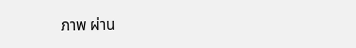ภาพ ผ่าน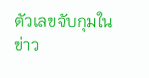ตัวเลขจับกุมในข่าว